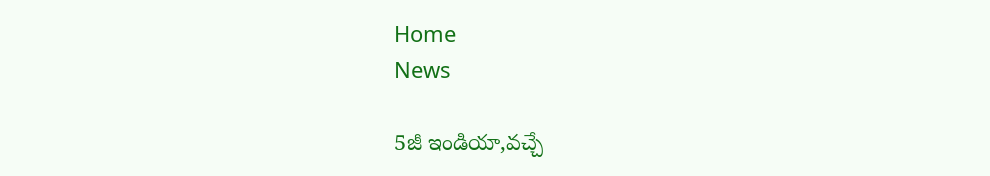Home
News

5జీ ఇండియా,వచ్చే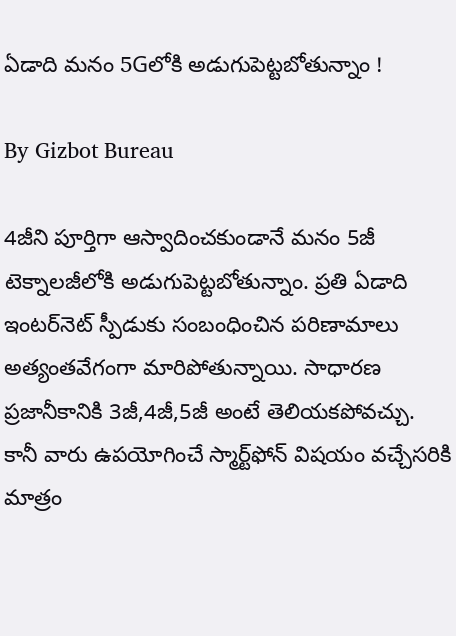ఏడాది మనం 5Gలోకి అడుగుపెట్టబోతున్నాం !

By Gizbot Bureau

4జీని పూర్తిగా ఆస్వాదించకుండానే మనం 5జీ టెక్నాలజీలోకి అడుగుపెట్టబోతున్నాం. ప్రతి ఏడాది ఇంటర్‌నెట్ స్పీడుకు సంబంధించిన పరిణామాలు అత్యంతవేగంగా మారిపోతున్నాయి. సాధారణ ప్రజానీకానికి 3జీ,4జీ,5జీ అంటే తెలియకపోవచ్చు. కానీ వారు ఉపయోగించే స్మార్ట్‌ఫోన్ విషయం వచ్చేసరికి మాత్రం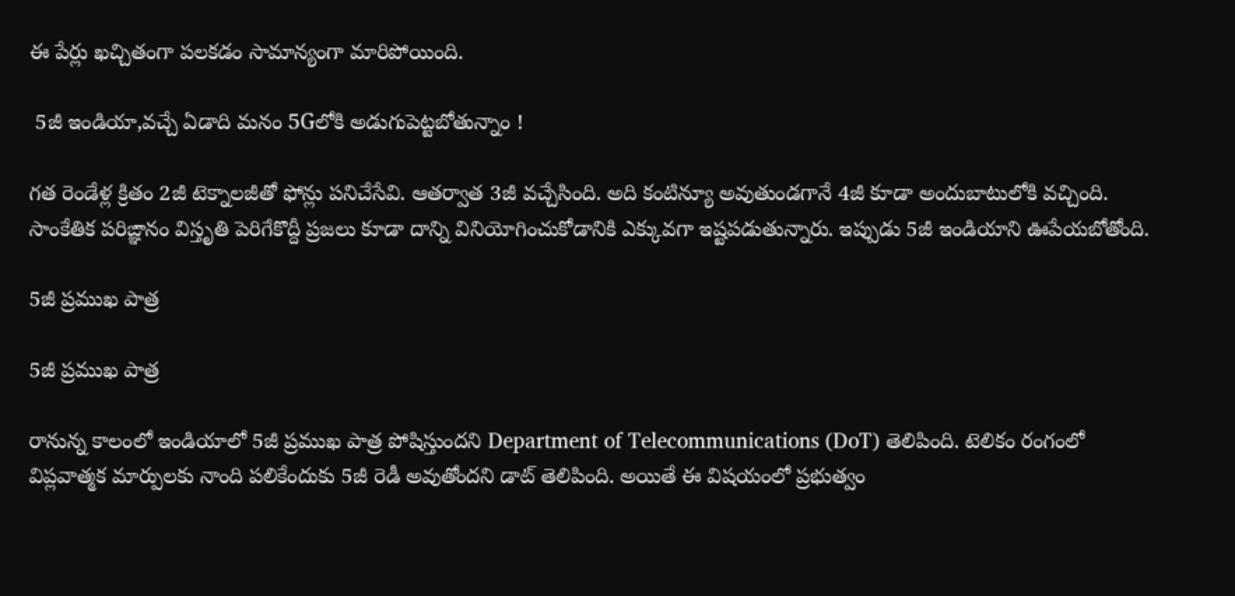ఈ పేర్లు ఖచ్చితంగా పలకడం సామాన్యంగా మారిపోయింది.

 5జీ ఇండియా,వచ్చే ఏడాది మనం 5Gలోకి అడుగుపెట్టబోతున్నాం !

గత రెండేళ్ల క్రితం 2జీ టెక్నాలజీతో ఫోన్లు పనిచేసేవి. ఆతర్వాత 3జీ వచ్చేసింది. అది కంటిన్యూ అవుతుండగానే 4జీ కూడా అందుబాటులోకి వచ్చింది. సాంకేతిక పరిఙ్ఞానం విస్తృతి పెరిగేకొద్దీ ప్రజలు కూడా దాన్ని వినియోగించుకోడానికి ఎక్కువగా ఇష్టపడుతున్నారు. ఇప్పుడు 5జీ ఇండియాని ఊపేయబోతోంది.

5జీ ప్రముఖ పాత్ర

5జీ ప్రముఖ పాత్ర

రానున్న కాలంలో ఇండియాలో 5జీ ప్రముఖ పాత్ర పోషిస్తుందని Department of Telecommunications (DoT) తెలిపింది. టెలికం రంగంలో విప్లవాత్మక మార్పులకు నాంది పలికేందుకు 5జీ రెడీ అవుతోందని డాట్ తెలిపింది. అయితే ఈ విషయంలో ప్రభుత్వం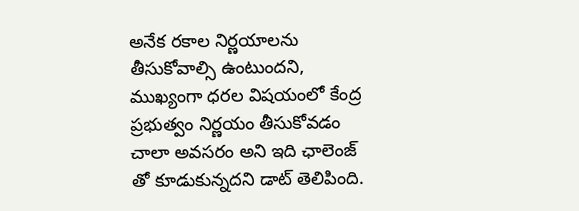అనేక రకాల నిర్ణయాలను తీసుకోవాల్సి ఉంటుందని, ముఖ్యంగా ధరల విషయంలో కేంద్ర ప్రభుత్వం నిర్ణయం తీసుకోవడం చాలా అవసరం అని ఇది ఛాలెంజ్ తో కూడుకున్నదని డాట్ తెలిపింది.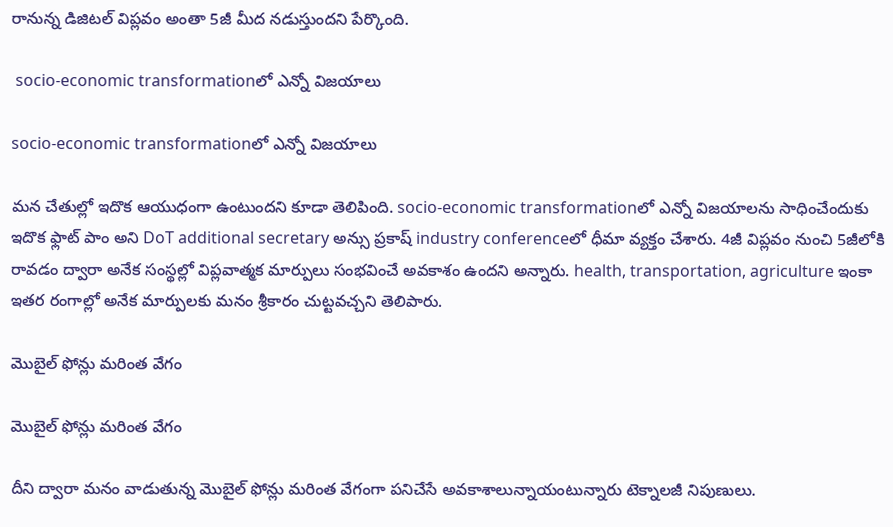రానున్న డిజిటల్ విప్లవం అంతా 5జీ మీద నడుస్తుందని పేర్కొంది.

 socio-economic transformationలో ఎన్నో విజయాలు

socio-economic transformationలో ఎన్నో విజయాలు

మన చేతుల్లో ఇదొక ఆయుధంగా ఉంటుందని కూడా తెలిపింది. socio-economic transformationలో ఎన్నో విజయాలను సాధించేందుకు ఇదొక ఫ్లాట్ పాం అని DoT additional secretary అన్సు ప్రకాష్ industry conferenceలో ధీమా వ్యక్తం చేశారు. 4జీ విప్లవం నుంచి 5జీలోకి రావడం ద్వారా అనేక సంస్థల్లో విప్లవాత్మక మార్పులు సంభవించే అవకాశం ఉందని అన్నారు. health, transportation, agriculture ఇంకా ఇతర రంగాల్లో అనేక మార్పులకు మనం శ్రీకారం చుట్టవచ్చని తెలిపారు.

మొబైల్ ఫోన్లు మరింత వేగం

మొబైల్ ఫోన్లు మరింత వేగం

దీని ద్వారా మనం వాడుతున్న మొబైల్ ఫోన్లు మరింత వేగంగా పనిచేసే అవకాశాలున్నాయంటున్నారు టెక్నాలజీ నిపుణులు.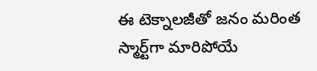ఈ టెక్నాలజీతో జనం మరింత స్మార్ట్‌గా మారిపోయే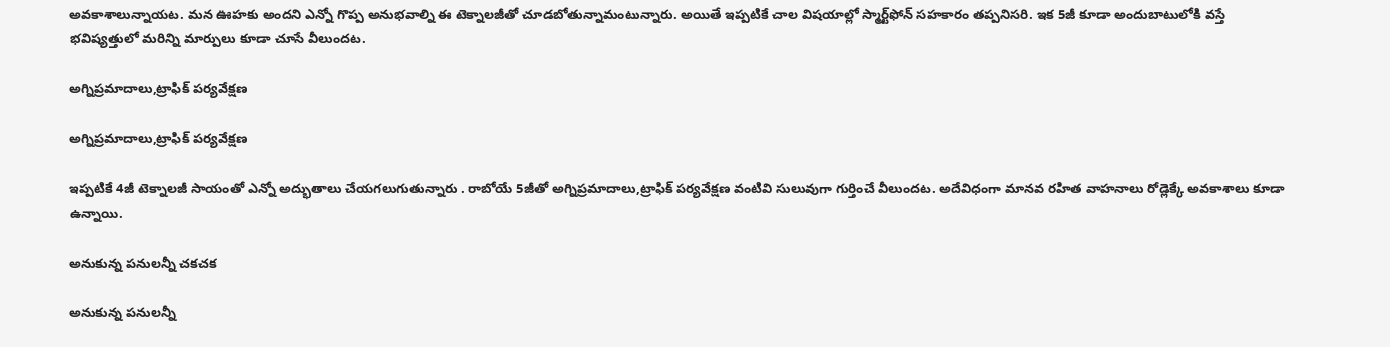అవకాశాలున్నాయట. మన ఊహకు అందని ఎన్నో గొప్ప అనుభవాల్ని ఈ టెక్నాలజీతో చూడబోతున్నామంటున్నారు. అయితే ఇప్పటికే చాల విషయాల్లో స్మార్ట్‌ఫోన్ సహకారం తప్పనిసరి. ఇక 5జీ కూడా అందుబాటులోకి వస్తే భవిష్యత్తులో మరిన్ని మార్పులు కూడా చూసే వీలుందట.

అగ్నిప్రమాదాలు,ట్రాఫిక్ పర్యవేక్షణ

అగ్నిప్రమాదాలు,ట్రాఫిక్ పర్యవేక్షణ

ఇప్పటికే 4జీ టెక్నాలజీ సాయంతో ఎన్నో అద్భుతాలు చేయగలుగుతున్నారు . రాబోయే 5జీతో అగ్నిప్రమాదాలు,ట్రాఫిక్ పర్యవేక్షణ వంటివి సులువుగా గుర్తించే వీలుందట. అదేవిధంగా మానవ రహిత వాహనాలు రోడ్లెక్కే అవకాశాలు కూడా ఉన్నాయి.

అనుకున్న పనులన్నీ చకచక

అనుకున్న పనులన్నీ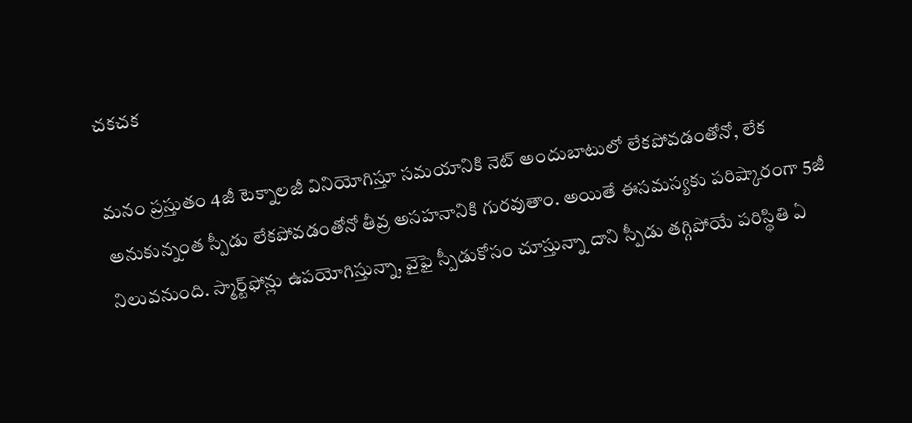చకచక

మనం ప్రస్తుతం 4జీ టెక్నాలజీ వినియోగిస్తూ సమయానికి నెట్ అందుబాటులో లేకపోవడంతోనో, లేక అనుకున్నంత స్పీడు లేకపోవడంతోనో తీవ్ర అసహనానికి గురవుతాం. అయితే ఈసమస్యకు పరిష్కారంగా 5జీ నిలువనుంది. స్మార్ట్‌ఫోన్లు ఉపయోగిస్తున్నా, వైఫై స్పీడుకోసం చూస్తున్నా దాని స్పీడు తగ్గిపోయే పరిస్థితి ఏ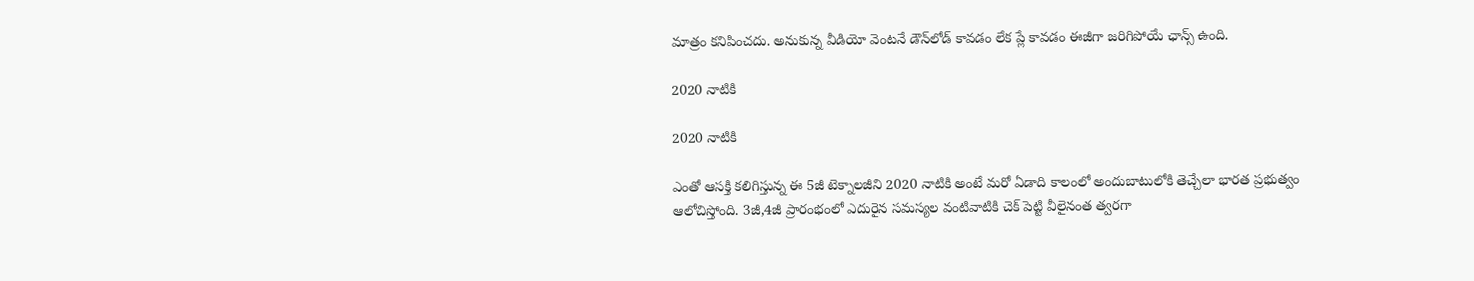మాత్రం కనిపించదు. అనుకున్న వీడియో వెంటనే డౌన్‌లోడ్ కావడం లేక ప్లే కావడం ఈజీగా జరిగిపోయే ఛాన్స్ ఉంది.

2020 నాటికి

2020 నాటికి

ఎంతో ఆసక్తి కలిగిస్తున్న ఈ 5జీ టెక్నాలజీని 2020 నాటికి అంటే మరో ఏడాది కాలంలో అందుబాటులోకి తెచ్చేలా భారత ప్రభుత్వం ఆలోచిస్తోంది. 3జీ,4జీ ప్రారంభంలో ఎదురైన సమస్యల వంటివాటికి చెక్ పెట్టి వీలైనంత త్వరగా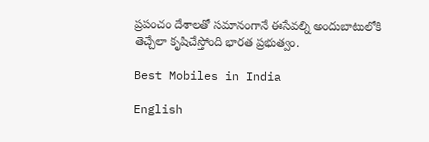ప్రపంచం దేశాలతో సమానంగానే ఈసేవల్ని అందుబాటులోకి తెచ్చేలా క‌ృషిచేస్తోంది భారత ప్రభుత్వం.

Best Mobiles in India

English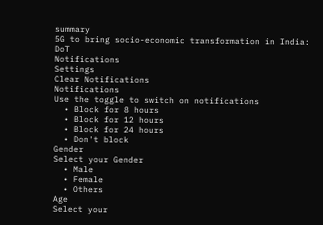summary
5G to bring socio-economic transformation in India: DoT
Notifications
Settings
Clear Notifications
Notifications
Use the toggle to switch on notifications
  • Block for 8 hours
  • Block for 12 hours
  • Block for 24 hours
  • Don't block
Gender
Select your Gender
  • Male
  • Female
  • Others
Age
Select your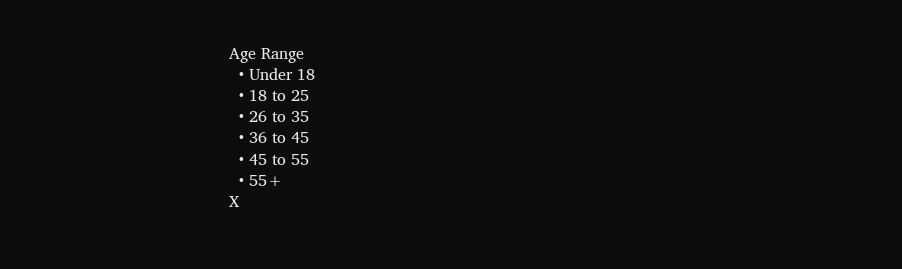Age Range
  • Under 18
  • 18 to 25
  • 26 to 35
  • 36 to 45
  • 45 to 55
  • 55+
X